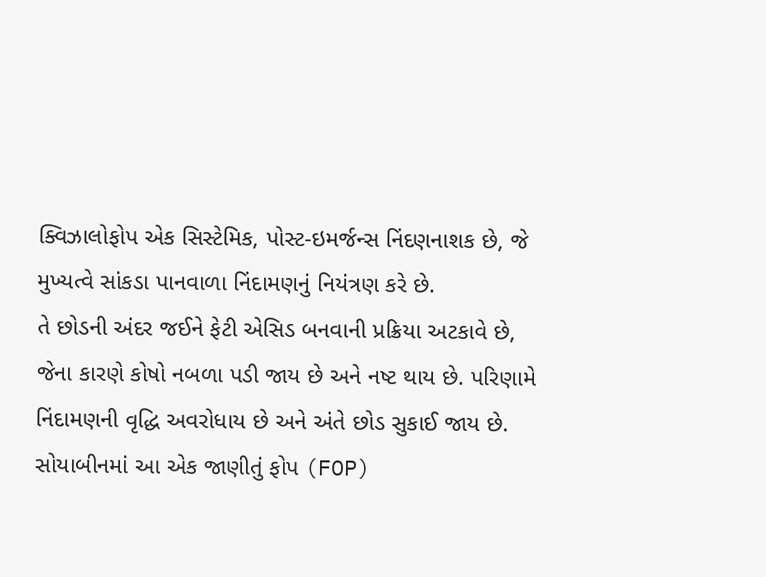ક્વિઝાલોફોપ એક સિસ્ટેમિક, પોસ્ટ-ઇમર્જન્સ નિંદણનાશક છે, જે મુખ્યત્વે સાંકડા પાનવાળા નિંદામણનું નિયંત્રણ કરે છે.
તે છોડની અંદર જઈને ફેટી એસિડ બનવાની પ્રક્રિયા અટકાવે છે, જેના કારણે કોષો નબળા પડી જાય છે અને નષ્ટ થાય છે. પરિણામે નિંદામણની વૃદ્ધિ અવરોધાય છે અને અંતે છોડ સુકાઈ જાય છે.
સોયાબીનમાં આ એક જાણીતું ફોપ (FOP)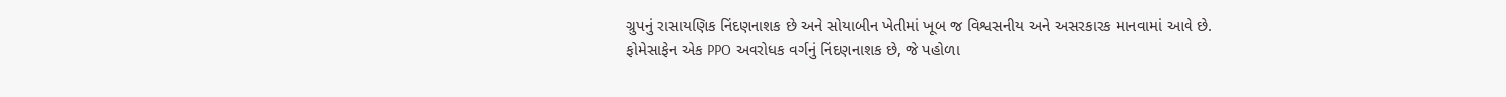ગ્રુપનું રાસાયણિક નિંદણનાશક છે અને સોયાબીન ખેતીમાં ખૂબ જ વિશ્વસનીય અને અસરકારક માનવામાં આવે છે.
ફોમેસાફેન એક PPO અવરોધક વર્ગનું નિંદણનાશક છે, જે પહોળા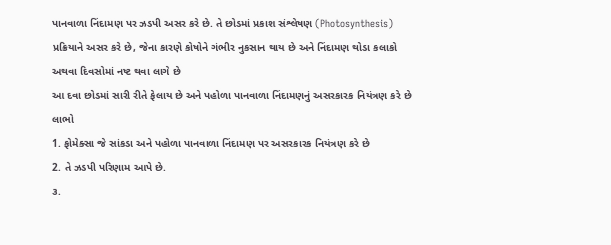પાનવાળા નિંદામણ પર ઝડપી અસર કરે છે. તે છોડમાં પ્રકાશ સંશ્લેષણ (Photosynthesis) પ્રક્રિયાને અસર કરે છે, જેના કારણે કોષોને ગંભીર નુકસાન થાય છે અને નિંદામણ થોડા કલાકો અથવા દિવસોમાં નષ્ટ થવા લાગે છે
આ દવા છોડમાં સારી રીતે ફેલાય છે અને પહોળા પાનવાળા નિંદામણનું અસરકારક નિયંત્રણ કરે છે
લાભો
1. ફોમેક્સા જે સાંકડા અને પહોળા પાનવાળા નિંદામણ પર અસરકારક નિયંત્રણ કરે છે
2. તે ઝડપી પરિણામ આપે છે.
૩.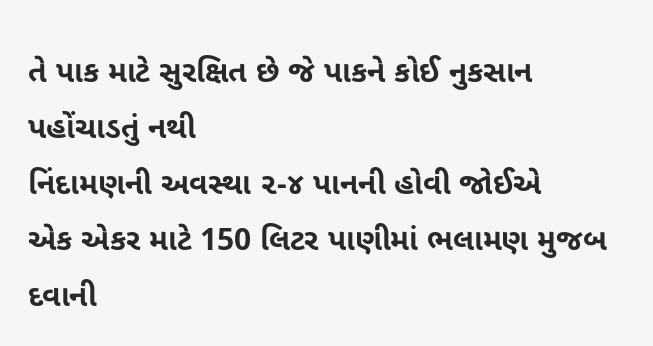તે પાક માટે સુરક્ષિત છે જે પાકને કોઈ નુકસાન પહોંચાડતું નથી
નિંદામણની અવસ્થા ૨-૪ પાનની હોવી જોઈએ
એક એકર માટે 150 લિટર પાણીમાં ભલામણ મુજબ દવાની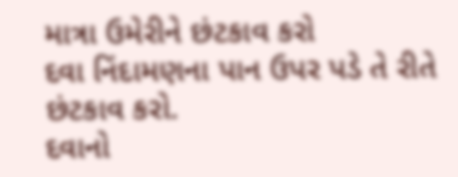માત્રા ઉમેરીને છંટકાવ કરો
દવા નિંદામણના પાન ઉપર પડે તે રીતે છંટકાવ કરો.
દવાનો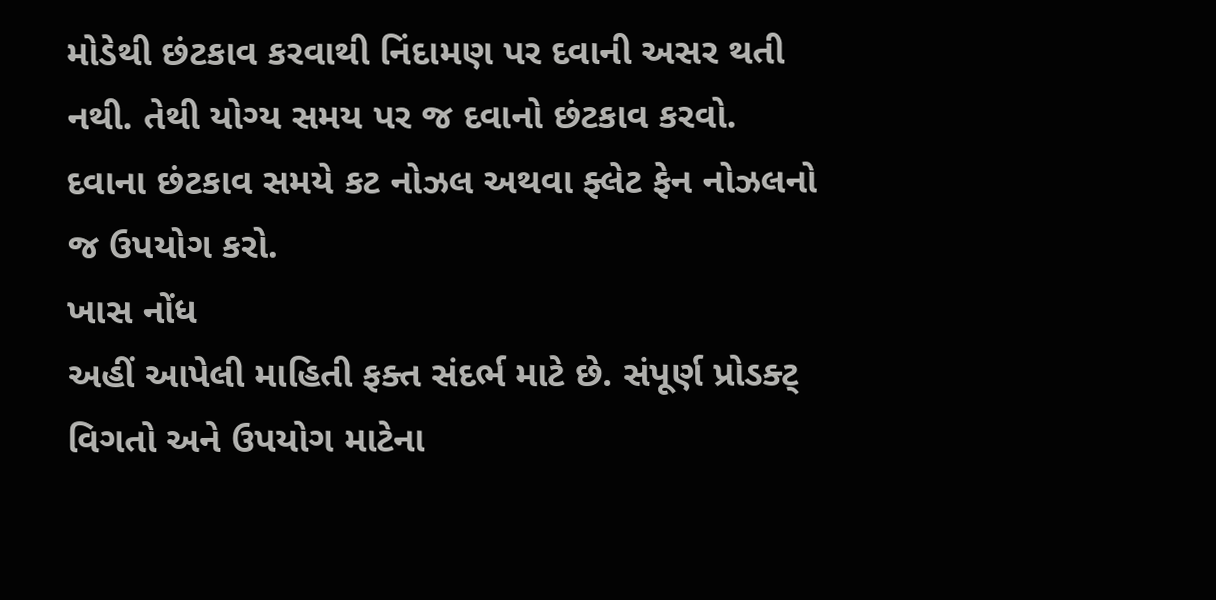મોડેથી છંટકાવ કરવાથી નિંદામણ પર દવાની અસર થતી નથી. તેથી યોગ્ય સમય પર જ દવાનો છંટકાવ કરવો.
દવાના છંટકાવ સમયે કટ નોઝલ અથવા ફ્લેટ ફેન નોઝલનો જ ઉપયોગ કરો.
ખાસ નોંધ
અહીં આપેલી માહિતી ફક્ત સંદર્ભ માટે છે. સંપૂર્ણ પ્રોડક્ટ્ વિગતો અને ઉપયોગ માટેના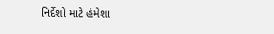નિર્દેશો માટે હંમેશા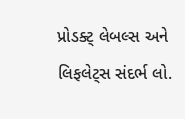પ્રોડક્ટ્ લેબલ્સ અને લિફલેટ્સ સંદર્ભ લો.